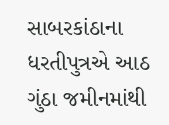સાબરકાંઠાના ધરતીપુત્રએ આઠ ગુંઠા જમીનમાંથી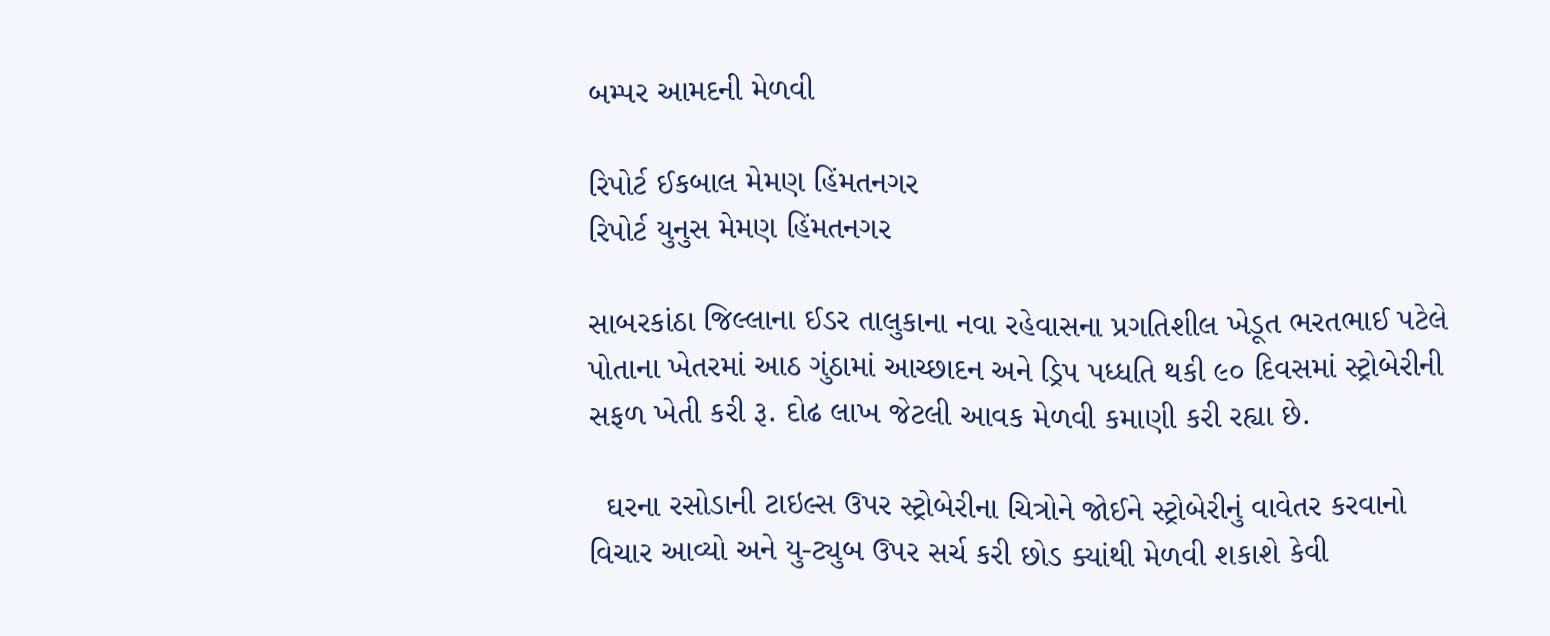બમ્પર આમદની મેળવી

રિપોર્ટ ઈકબાલ મેમણ હિંમતનગર
રિપોર્ટ યુનુસ મેમણ હિંમતનગર

સાબરકાંઠા જિલ્લાના ઈડર તાલુકાના નવા રહેવાસના પ્રગતિશીલ ખેડૂત ભરતભાઈ પટેલે પોતાના ખેતરમાં આઠ ગુંઠામાં આચ્છાદન અને ડ્રિપ પધ્ધતિ થકી ૯૦ દિવસમાં સ્ટ્રોબેરીની સફળ ખેતી કરી રૂ. દોઢ લાખ જેટલી આવક મેળવી કમાણી કરી રહ્યા છે.

  ઘરના રસોડાની ટાઇલ્સ ઉપર સ્ટ્રોબેરીના ચિત્રોને જોઈને સ્ટ્રોબેરીનું વાવેતર કરવાનો વિચાર આવ્યો અને યુ-ટ્યુબ ઉપર સર્ચ કરી છોડ ક્યાંથી મેળવી શકાશે કેવી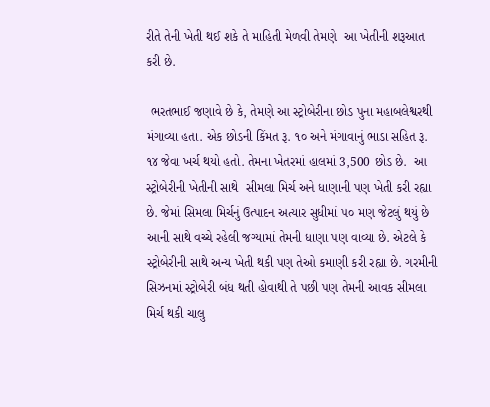રીતે તેની ખેતી થઈ શકે તે માહિતી મેળવી તેમણે  આ ખેતીની શરૂઆત કરી છે.

 ભરતભાઈ જણાવે છે કે, તેમણે આ સ્ટ્રોબેરીના છોડ પુના મહાબલેશ્વરથી મંગાવ્યા હતા. એક છોડની કિંમત રૂ. ૧૦ અને મંગાવાનું ભાડા સહિત રૂ. ૧૪ જેવા ખર્ચ થયો હતો. તેમના ખેતરમાં હાલમાં 3,500 છોડ છે.  આ સ્ટ્રોબેરીની ખેતીની સાથે  સીમલા મિર્ચ અને ધાણાની પણ ખેતી કરી રહ્યા છે. જેમાં સિમલા મિર્ચનું ઉત્પાદન અત્યાર સુધીમાં ૫૦ મણ જેટલું થયું છે આની સાથે વચ્ચે રહેલી જગ્યામાં તેમની ધાણા પણ વાવ્યા છે. એટલે કે સ્ટ્રોબેરીની સાથે અન્ય ખેતી થકી પણ તેઓ કમાણી કરી રહ્યા છે. ગરમીની સિઝનમાં સ્ટ્રોબેરી બંધ થતી હોવાથી તે પછી પણ તેમની આવક સીમલા મિર્ચ થકી ચાલુ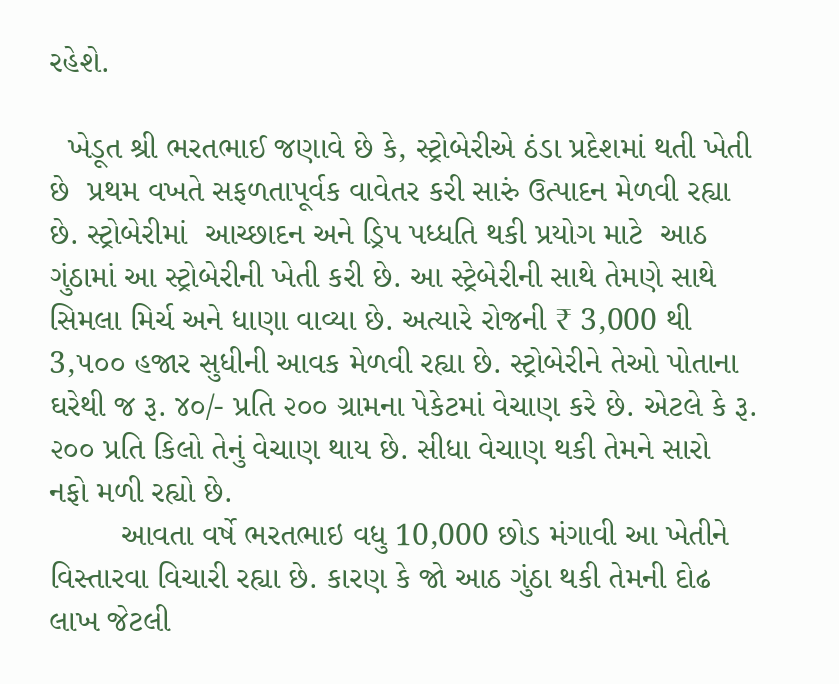રહેશે.

  ખેડૂત શ્રી ભરતભાઈ જણાવે છે કે, સ્ટ્રોબેરીએ ઠંડા પ્રદેશમાં થતી ખેતી છે  પ્રથમ વખતે સફળતાપૂર્વક વાવેતર કરી સારું ઉત્પાદન મેળવી રહ્યા છે. સ્ટ્રોબેરીમાં  આચ્છાદન અને ડ્રિપ પધ્ધતિ થકી પ્રયોગ માટે  આઠ ગુંઠામાં આ સ્ટ્રોબેરીની ખેતી કરી છે. આ સ્ટ્રેબેરીની સાથે તેમણે સાથે સિમલા મિર્ચ અને ધાણા વાવ્યા છે. અત્યારે રોજની ₹ 3,000 થી 3,૫૦૦ હજાર સુધીની આવક મેળવી રહ્યા છે. સ્ટ્રોબેરીને તેઓ પોતાના ઘરેથી જ રૂ. ૪૦/- પ્રતિ ૨૦૦ ગ્રામના પેકેટમાં વેચાણ કરે છે. એટલે કે રૂ. ૨૦૦ પ્રતિ કિલો તેનું વેચાણ થાય છે. સીધા વેચાણ થકી તેમને સારો  નફો મળી રહ્યો છે.
        આવતા વર્ષે ભરતભાઇ વધુ 10,000 છોડ મંગાવી આ ખેતીને વિસ્તારવા વિચારી રહ્યા છે. કારણ કે જો આઠ ગુંઠા થકી તેમની દોઢ લાખ જેટલી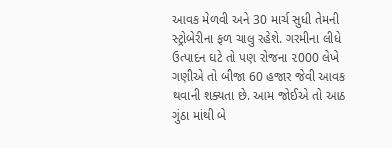આવક મેળવી અને 30 માર્ચ સુધી તેમની સ્ટ્રોબેરીના ફળ ચાલુ રહેશે. ગરમીના લીધે ઉત્પાદન ઘટે તો પણ રોજના ૨000 લેખે ગણીએ તો બીજા 60 હજાર જેવી આવક થવાની શક્યતા છે. આમ જોઈએ તો આઠ ગુંઠા માંથી બે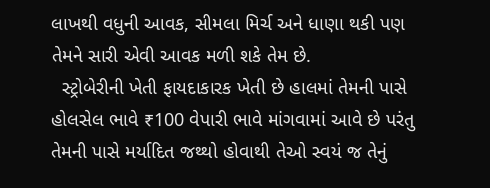લાખથી વધુની આવક, સીમલા મિર્ચ અને ધાણા થકી પણ તેમને સારી એવી આવક મળી શકે તેમ છે.
  સ્ટ્રોબેરીની ખેતી ફાયદાકારક ખેતી છે હાલમાં તેમની પાસે હોલસેલ ભાવે ₹100 વેપારી ભાવે માંગવામાં આવે છે પરંતુ તેમની પાસે મર્યાદિત જથ્થો હોવાથી તેઓ સ્વયં જ તેનું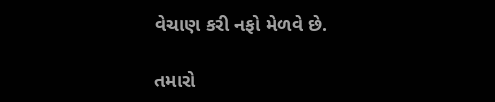વેચાણ કરી નફો મેળવે છે.

તમારો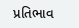પ્રતિભાવ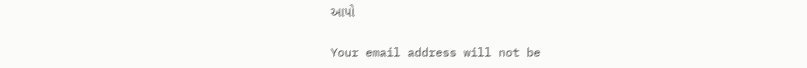આપો

Your email address will not be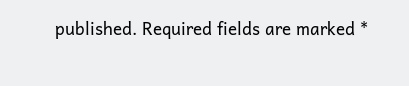published. Required fields are marked *